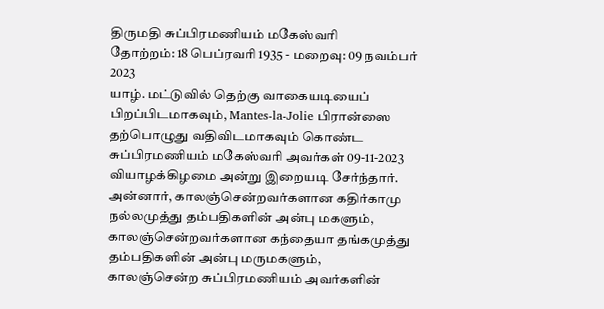திருமதி சுப்பிரமணியம் மகேஸ்வரி
தோற்றம்: 18 பெப்ரவரி 1935 - மறைவு: 09 நவம்பர் 2023
யாழ். மட்டுவில் தெற்கு வாகையடியைப் பிறப்பிடமாகவும், Mantes-la-Jolie பிரான்ஸை தற்பொழுது வதிவிடமாகவும் கொண்ட சுப்பிரமணியம் மகேஸ்வரி அவர்கள் 09-11-2023 வியாழக்கிழமை அன்று இறையடி சேர்ந்தார்.
அன்னார், காலஞ்சென்றவர்களான கதிர்காமு நல்லமுத்து தம்பதிகளின் அன்பு மகளும்,
காலஞ்சென்றவர்களான கந்தையா தங்கமுத்து தம்பதிகளின் அன்பு மருமகளும்,
காலஞ்சென்ற சுப்பிரமணியம் அவர்களின்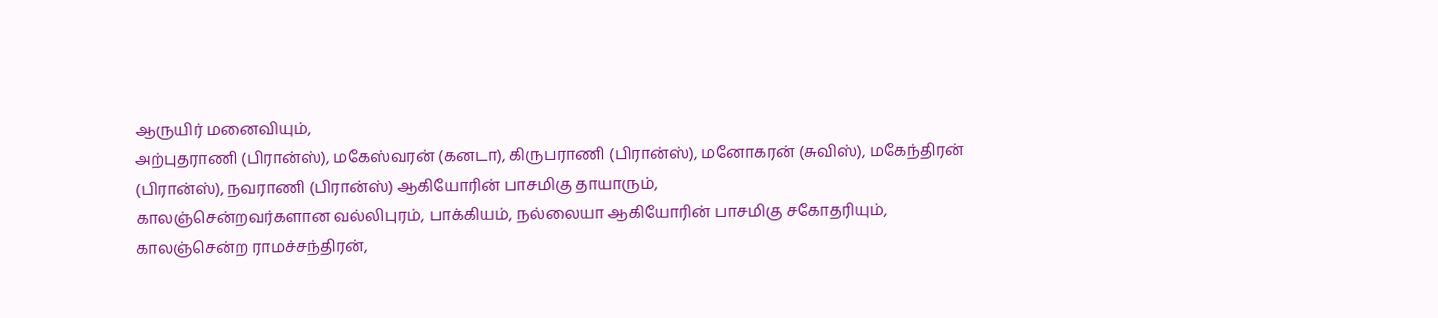ஆருயிர் மனைவியும்,
அற்புதராணி (பிரான்ஸ்), மகேஸ்வரன் (கனடா), கிருபராணி (பிரான்ஸ்), மனோகரன் (சுவிஸ்), மகேந்திரன் (பிரான்ஸ்), நவராணி (பிரான்ஸ்) ஆகியோரின் பாசமிகு தாயாரும்,
காலஞ்சென்றவர்களான வல்லிபுரம், பாக்கியம், நல்லையா ஆகியோரின் பாசமிகு சகோதரியும்,
காலஞ்சென்ற ராமச்சந்திரன்,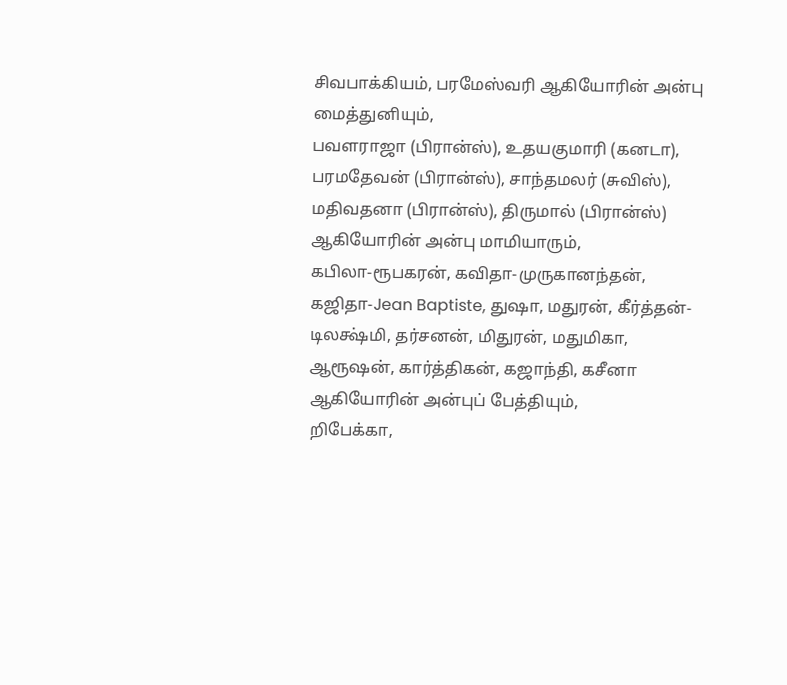சிவபாக்கியம், பரமேஸ்வரி ஆகியோரின் அன்பு மைத்துனியும்,
பவளராஜா (பிரான்ஸ்), உதயகுமாரி (கனடா), பரமதேவன் (பிரான்ஸ்), சாந்தமலர் (சுவிஸ்), மதிவதனா (பிரான்ஸ்), திருமால் (பிரான்ஸ்) ஆகியோரின் அன்பு மாமியாரும்,
கபிலா-ரூபகரன், கவிதா-முருகானந்தன், கஜிதா-Jean Baptiste, துஷா, மதுரன், கீர்த்தன்-டிலக்ஷ்மி, தர்சனன், மிதுரன், மதுமிகா, ஆரூஷன், கார்த்திகன், கஜாந்தி, கசீனா ஆகியோரின் அன்புப் பேத்தியும்,
றிபேக்கா,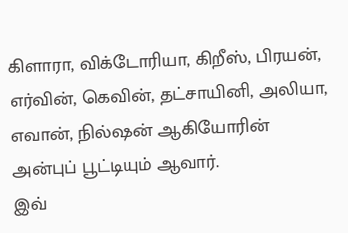கிளாரா, விக்டோரியா, கிறீஸ், பிரயன், எர்வின், கெவின், தட்சாயினி, அலியா, எவான், நில்ஷன் ஆகியோரின் அன்புப் பூட்டியும் ஆவார்.
இவ்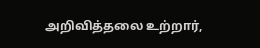அறிவித்தலை உற்றார்,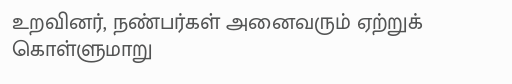உறவினர், நண்பர்கள் அனைவரும் ஏற்றுக் கொள்ளுமாறு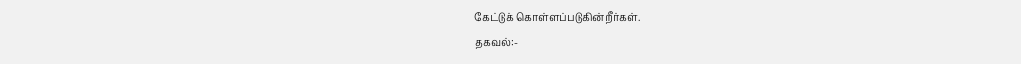கேட்டுக் கொள்ளப்படுகின்றீர்கள்.
தகவல்:-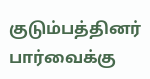குடும்பத்தினர்
பார்வைக்கு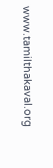www.tamilthakaval.org